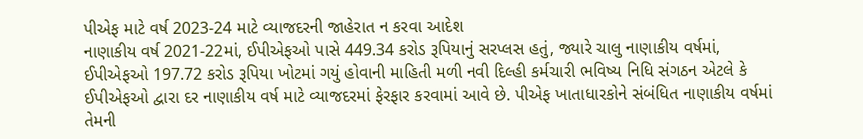પીએફ માટે વર્ષ 2023-24 માટે વ્યાજદરની જાહેરાત ન કરવા આદેશ
નાણાકીય વર્ષ 2021-22માં, ઈપીએફઓ પાસે 449.34 કરોડ રૂપિયાનું સરપ્લસ હતું, જ્યારે ચાલુ નાણાકીય વર્ષમાં, ઈપીએફઓ 197.72 કરોડ રૂપિયા ખોટમાં ગયું હોવાની માહિતી મળી નવી દિલ્હી કર્મચારી ભવિષ્ય નિધિ સંગઠન એટલે કે ઈપીએફઓ દ્વારા દર નાણાકીય વર્ષ માટે વ્યાજદરમાં ફેરફાર કરવામાં આવે છે. પીએફ ખાતાધારકોને સંબંધિત નાણાકીય વર્ષમાં તેમની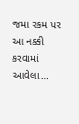જમા રકમ પર આ નક્કી કરવામાં આવેલા…